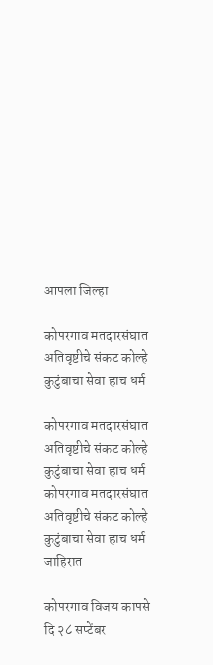आपला जिल्हा

कोपरगाव मतदारसंघात अतिवृष्टीचे संकट कोल्हे कुटुंबाचा सेवा हाच धर्म

कोपरगाव मतदारसंघात अतिवृष्टीचे संकट कोल्हे कुटुंबाचा सेवा हाच धर्म
कोपरगाव मतदारसंघात अतिवृष्टीचे संकट कोल्हे कुटुंबाचा सेवा हाच धर्म
जाहिरात

कोपरगाव विजय कापसे दि २८ सप्टेंबर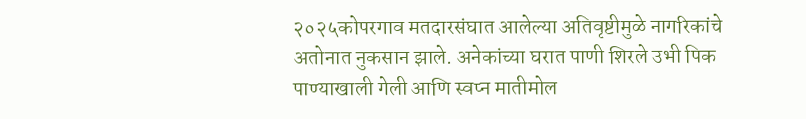२०२५कोपरगाव मतदारसंघात आलेल्या अतिवृष्टीमुळे नागरिकांचे अतोनात नुकसान झाले. अनेकांच्या घरात पाणी शिरले उभी पिक पाण्याखाली गेली आणि स्वप्न मातीमोल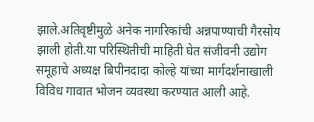झाले.अतिवृष्टीमुळे अनेक नागरिकांची अन्नपाण्याची गैरसोय झाली होती.या परिस्थितीची माहिती घेत संजीवनी उद्योग समूहाचे अध्यक्ष बिपीनदादा कोल्हे यांच्या मार्गदर्शनाखाली विविध गावात भोजन व्यवस्था करण्यात आली आहे.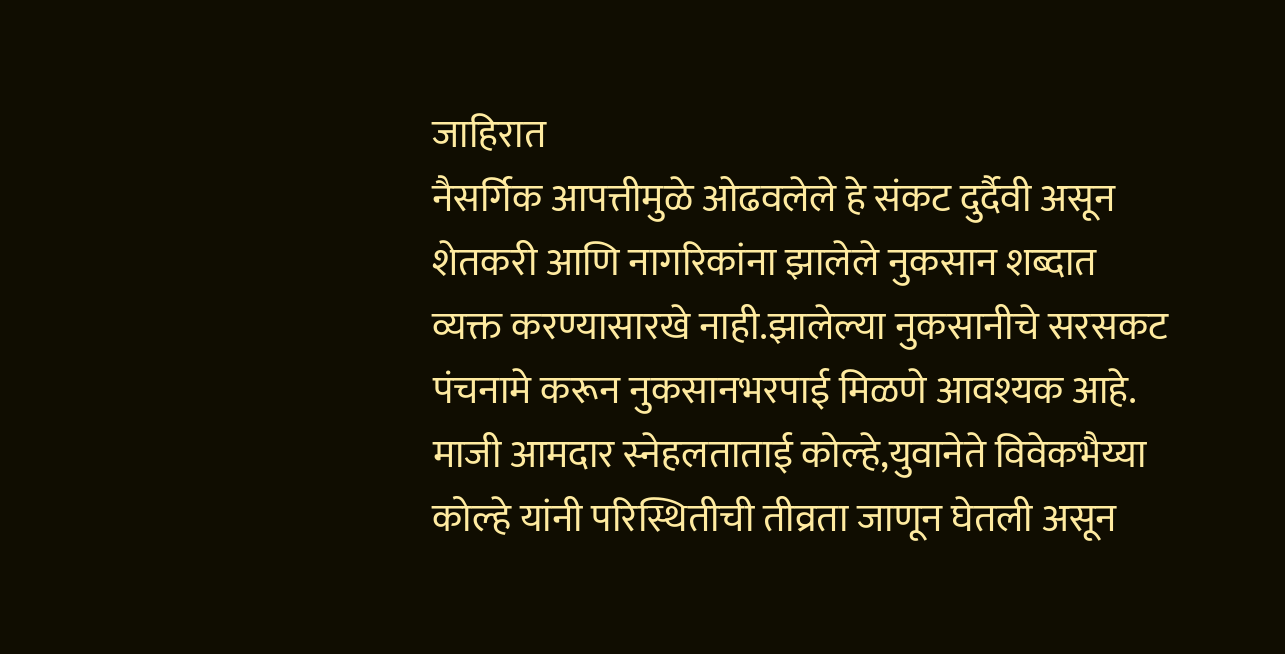जाहिरात
नैसर्गिक आपत्तीमुळे ओढवलेले हे संकट दुर्दैवी असून शेतकरी आणि नागरिकांना झालेले नुकसान शब्दात व्यक्त करण्यासारखे नाही.झालेल्या नुकसानीचे सरसकट पंचनामे करून नुकसानभरपाई मिळणे आवश्यक आहे. माजी आमदार स्नेहलताताई कोल्हे,युवानेते विवेकभैय्या कोल्हे यांनी परिस्थितीची तीव्रता जाणून घेतली असून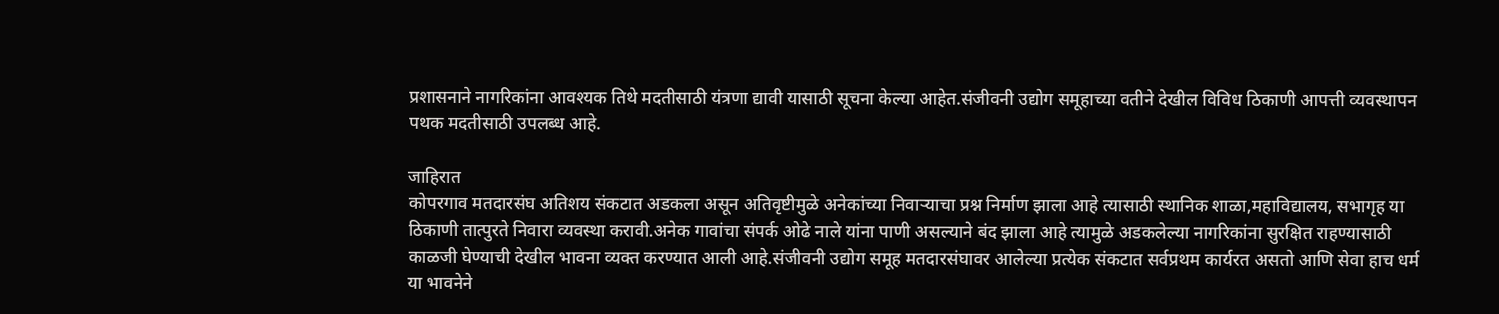प्रशासनाने नागरिकांना आवश्यक तिथे मदतीसाठी यंत्रणा द्यावी यासाठी सूचना केल्या आहेत.संजीवनी उद्योग समूहाच्या वतीने देखील विविध ठिकाणी आपत्ती व्यवस्थापन पथक मदतीसाठी उपलब्ध आहे.

जाहिरात
कोपरगाव मतदारसंघ अतिशय संकटात अडकला असून अतिवृष्टीमुळे अनेकांच्या निवाऱ्याचा प्रश्न निर्माण झाला आहे त्यासाठी स्थानिक शाळा,महाविद्यालय, सभागृह या ठिकाणी तात्पुरते निवारा व्यवस्था करावी.अनेक गावांचा संपर्क ओढे नाले यांना पाणी असल्याने बंद झाला आहे त्यामुळे अडकलेल्या नागरिकांना सुरक्षित राहण्यासाठी काळजी घेण्याची देखील भावना व्यक्त करण्यात आली आहे.संजीवनी उद्योग समूह मतदारसंघावर आलेल्या प्रत्येक संकटात सर्वप्रथम कार्यरत असतो आणि सेवा हाच धर्म या भावनेने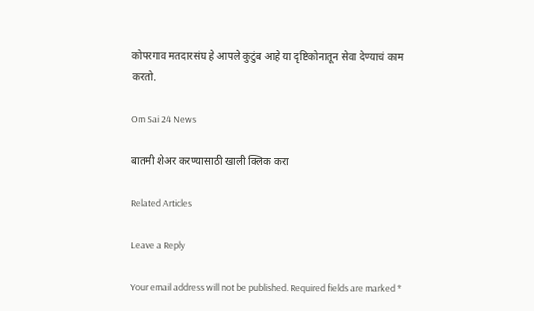कोपरगाव मतदारसंघ हे आपले कुटुंब आहे या दृष्टिकोनातून सेवा देण्याचं काम करतो.

Om Sai 24 News

बातमी शेअर करण्यासाठी खाली क्लिक करा

Related Articles

Leave a Reply

Your email address will not be published. Required fields are marked *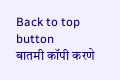Back to top button
बातमी कॉपी करणे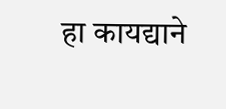हा कायद्याने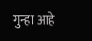गुन्हा आहे